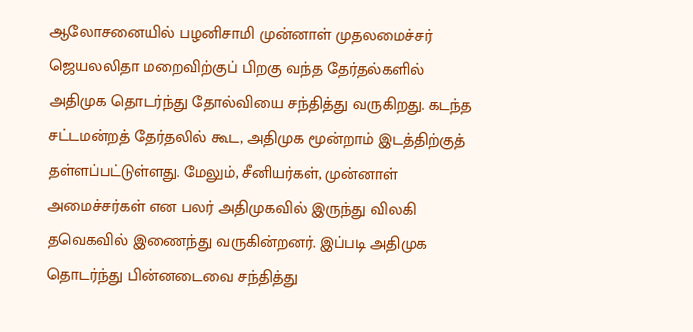ஆலோசனையில் பழனிசாமி முன்னாள் முதலமைச்சர் ஜெயலலிதா மறைவிற்குப் பிறகு வந்த தேர்தல்களில் அதிமுக தொடர்ந்து தோல்வியை சந்தித்து வருகிறது. கடந்த சட்டமன்றத் தேர்தலில் கூட, அதிமுக மூன்றாம் இடத்திற்குத் தள்ளப்பட்டுள்ளது. மேலும், சீனியர்கள், முன்னாள் அமைச்சர்கள் என பலர் அதிமுகவில் இருந்து விலகி தவெகவில் இணைந்து வருகின்றனர். இப்படி அதிமுக தொடர்ந்து பின்னடைவை சந்தித்து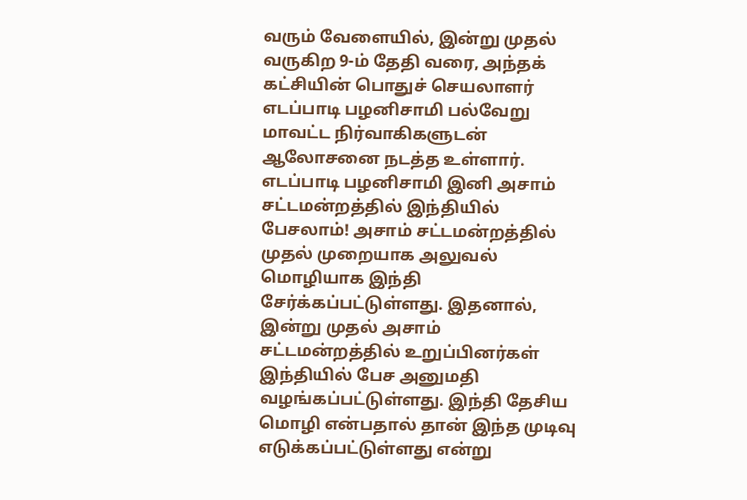வரும் வேளையில், இன்று முதல் வருகிற 9-ம் தேதி வரை, அந்தக் கட்சியின் பொதுச் செயலாளர் எடப்பாடி பழனிசாமி பல்வேறு மாவட்ட நிர்வாகிகளுடன் ஆலோசனை நடத்த உள்ளார். எடப்பாடி பழனிசாமி இனி அசாம் சட்டமன்றத்தில் இந்தியில் பேசலாம்! அசாம் சட்டமன்றத்தில் முதல் முறையாக அலுவல் மொழியாக இந்தி சேர்க்கப்பட்டுள்ளது. இதனால், இன்று முதல் அசாம் சட்டமன்றத்தில் உறுப்பினர்கள் இந்தியில் பேச அனுமதி வழங்கப்பட்டுள்ளது. இந்தி தேசிய மொழி என்பதால் தான் இந்த முடிவு எடுக்கப்பட்டுள்ளது என்று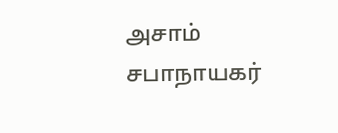அசாம் சபாநாயகர்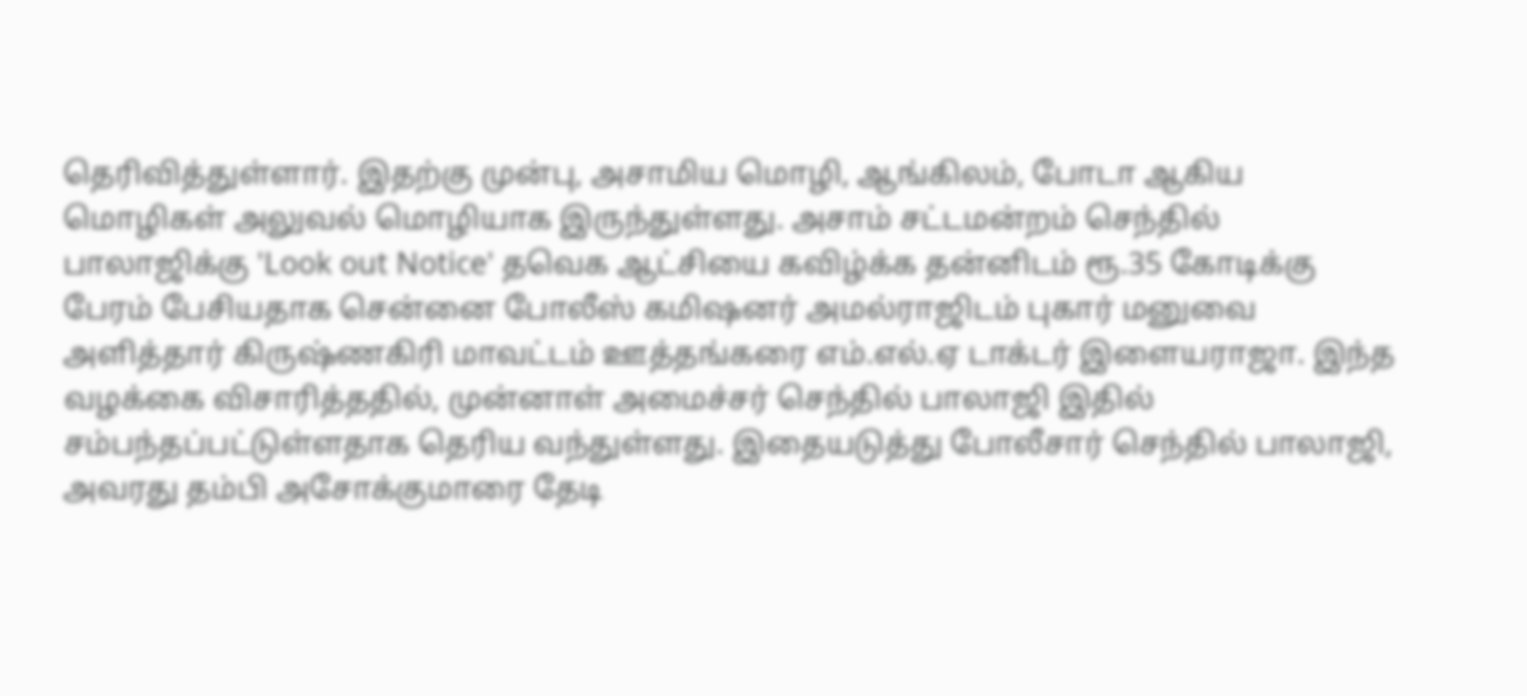தெரிவித்துள்ளார். இதற்கு முன்பு, அசாமிய மொழி, ஆங்கிலம், போடா ஆகிய மொழிகள் அலுவல் மொழியாக இருந்துள்ளது. அசாம் சட்டமன்றம் செந்தில் பாலாஜிக்கு 'Look out Notice' தவெக ஆட்சியை கவிழ்க்க தன்னிடம் ரூ.35 கோடிக்கு பேரம் பேசியதாக சென்னை போலீஸ் கமிஷனர் அமல்ராஜிடம் புகார் மனுவை அளித்தார் கிருஷ்ணகிரி மாவட்டம் ஊத்தங்கரை எம்.எல்.ஏ டாக்டர் இளையராஜா. இந்த வழக்கை விசாரித்ததில், முன்னாள் அமைச்சர் செந்தில் பாலாஜி இதில் சம்பந்தப்பட்டுள்ளதாக தெரிய வந்துள்ளது. இதையடுத்து போலீசார் செந்தில் பாலாஜி, அவரது தம்பி அசோக்குமாரை தேடி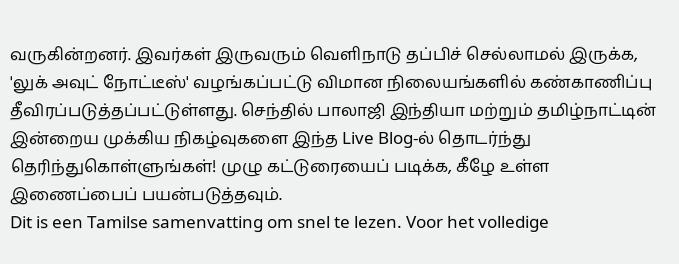வருகின்றனர். இவர்கள் இருவரும் வெளிநாடு தப்பிச் செல்லாமல் இருக்க, 'லுக் அவுட் நோட்டீஸ்' வழங்கப்பட்டு விமான நிலையங்களில் கண்காணிப்பு தீவிரப்படுத்தப்பட்டுள்ளது. செந்தில் பாலாஜி இந்தியா மற்றும் தமிழ்நாட்டின் இன்றைய முக்கிய நிகழ்வுகளை இந்த Live Blog-ல் தொடர்ந்து தெரிந்துகொள்ளுங்கள்! முழு கட்டுரையைப் படிக்க, கீழே உள்ள இணைப்பைப் பயன்படுத்தவும்.
Dit is een Tamilse samenvatting om snel te lezen. Voor het volledige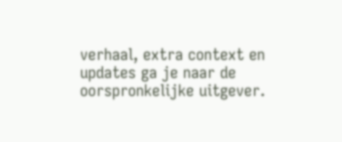verhaal, extra context en updates ga je naar de oorspronkelijke uitgever.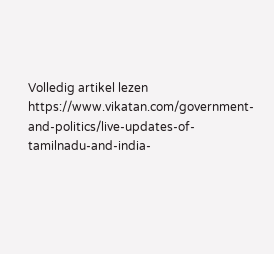Volledig artikel lezen
https://www.vikatan.com/government-and-politics/live-updates-of-tamilnadu-and-india-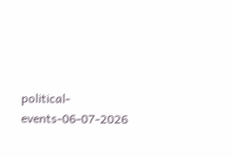political-events-06-07-2026